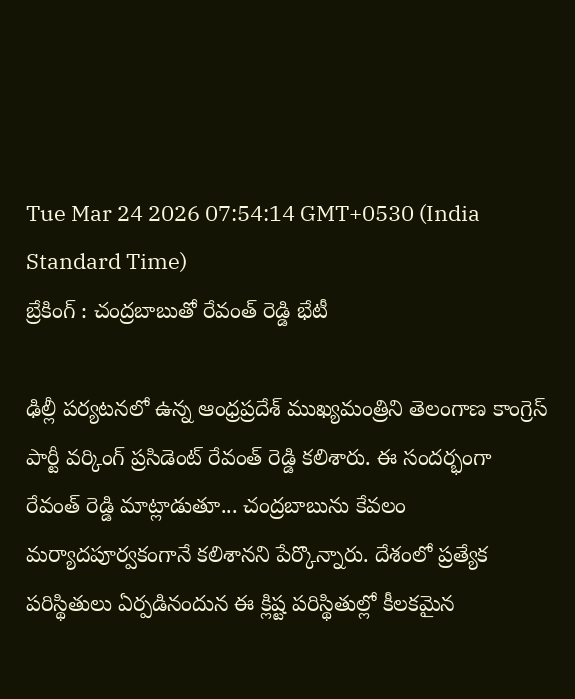Tue Mar 24 2026 07:54:14 GMT+0530 (India Standard Time)
బ్రేకింగ్ : చంద్రబాబుతో రేవంత్ రెడ్డి భేటీ

ఢిల్లీ పర్యటనలో ఉన్న ఆంధ్రప్రదేశ్ ముఖ్యమంత్రిని తెలంగాణ కాంగ్రెస్ పార్టీ వర్కింగ్ ప్రసిడెంట్ రేవంత్ రెడ్డి కలిశారు. ఈ సందర్భంగా రేవంత్ రెడ్డి మాట్లాడుతూ... చంద్రబాబును కేవలం మర్యాదపూర్వకంగానే కలిశానని పేర్కొన్నారు. దేశంలో ప్రత్యేక పరిస్థితులు ఏర్పడినందున ఈ క్లిష్ట పరిస్థితుల్లో కీలకమైన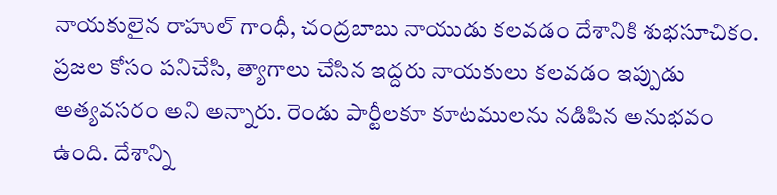నాయకులైన రాహుల్ గాంధీ, చంద్రబాబు నాయుడు కలవడం దేశానికి శుభసూచికం. ప్రజల కోసం పనిచేసి, త్యాగాలు చేసిన ఇద్దరు నాయకులు కలవడం ఇప్పుడు అత్యవసరం అని అన్నారు. రెండు పార్టీలకూ కూటములను నడిపిన అనుభవం ఉంది. దేశాన్ని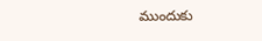ముందుకు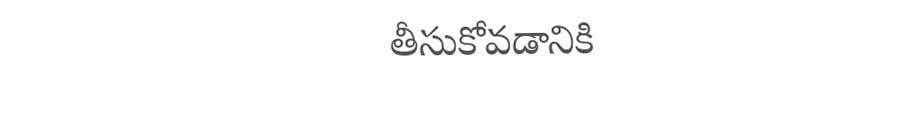తీసుకోవడానికి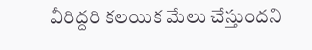వీరిద్దరి కలయిక మేలు చేస్తుందని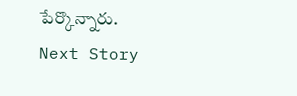పేర్కొన్నారు.
Next Story